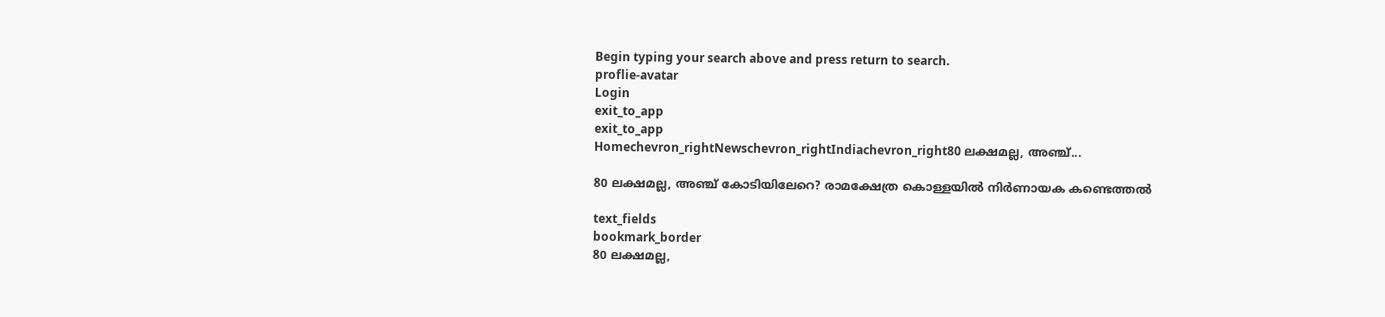Begin typing your search above and press return to search.
proflie-avatar
Login
exit_to_app
exit_to_app
Homechevron_rightNewschevron_rightIndiachevron_right80 ലക്ഷമല്ല, അഞ്ച്...

80 ലക്ഷമല്ല, അഞ്ച് കോടിയിലേറെ? രാമക്ഷേത്ര കൊള്ളയിൽ നിർണായക കണ്ടെത്തൽ

text_fields
bookmark_border
80 ലക്ഷമല്ല,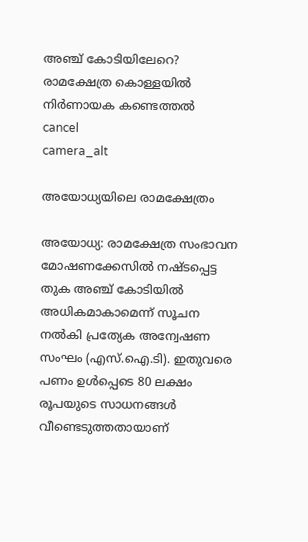അഞ്ച് കോടിയിലേറെ? രാമക്ഷേത്ര കൊള്ളയിൽ നിർണായക കണ്ടെത്തൽ
cancel
camera_alt

അയോധ്യയിലെ രാമക്ഷേത്രം

അയോധ്യ: രാമക്ഷേത്ര സംഭാവന മോഷണക്കേസിൽ നഷ്ടപ്പെട്ട തുക അഞ്ച് കോടിയിൽ അധികമാകാമെന്ന് സൂചന നൽകി പ്രത്യേക അന്വേഷണ സംഘം (എസ്.ഐ.ടി). ഇതുവരെ പണം ഉൾപ്പെടെ 80 ലക്ഷം രൂപയുടെ സാധനങ്ങൾ വീണ്ടെടുത്തതായാണ്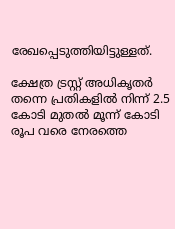രേഖപ്പെടുത്തിയിട്ടുള്ളത്.

ക്ഷേത്ര ട്രസ്റ്റ് അധികൃതർ തന്നെ പ്രതികളിൽ നിന്ന് 2.5 കോടി മുതൽ മൂന്ന് കോടി രൂപ വരെ നേരത്തെ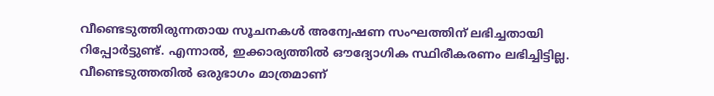വീണ്ടെടുത്തിരുന്നതായ സൂചനകൾ അന്വേഷണ സംഘത്തിന് ലഭിച്ചതായി റിപ്പോർട്ടുണ്ട്. എന്നാൽ, ഇക്കാര്യത്തിൽ ഔദ്യോഗിക സ്ഥിരീകരണം ലഭിച്ചിട്ടില്ല. വീണ്ടെടുത്തതിൽ ഒരുഭാഗം മാത്രമാണ്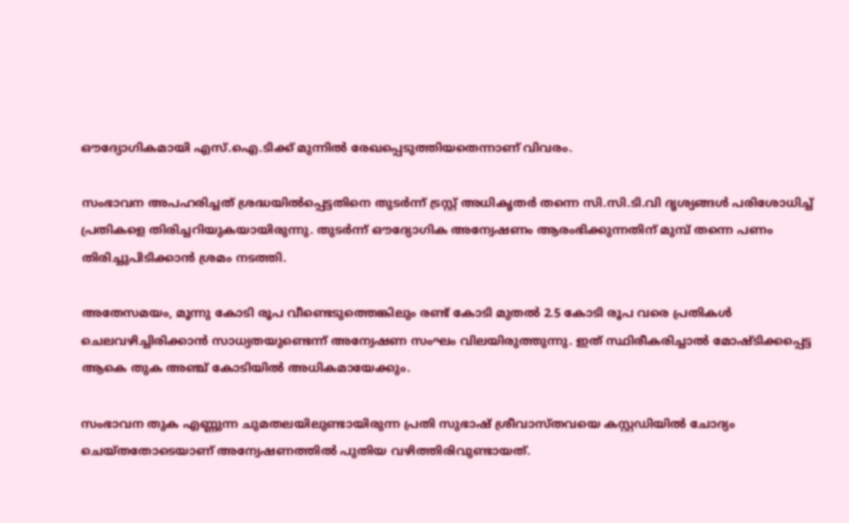ഔദ്യോഗികമായി എസ്.ഐ.ടിക്ക് മുന്നിൽ രേഖപ്പെടുത്തിയതെന്നാണ് വിവരം.

സംഭാവന അപഹരിച്ചത് ശ്രദ്ധയിൽപ്പെട്ടതിനെ തുടർന്ന് ട്രസ്റ്റ് അധികൃതർ തന്നെ സി.സി.ടി.വി ദൃശ്യങ്ങൾ പരിശോധിച്ച് പ്രതികളെ തിരിച്ചറിയുകയായിരുന്നു. തുടർന്ന് ഔദ്യോഗിക അന്വേഷണം ആരംഭിക്കുന്നതിന് മുമ്പ് തന്നെ പണം തിരിച്ചുപിടിക്കാൻ ശ്രമം നടത്തി.

അതേസമയം, മൂന്നു കോടി രൂപ വീണ്ടെടുത്തെങ്കിലും രണ്ട് കോടി മുതൽ 2.5 കോടി രൂപ വരെ പ്രതികൾ ചെലവഴിച്ചിരിക്കാൻ സാധ്യതയുണ്ടെന്ന് അന്വേഷണ സംഘം വിലയിരുത്തുന്നു. ഇത് സ്ഥിരീകരിച്ചാൽ മോഷ്ടിക്കപ്പെട്ട ആകെ തുക അഞ്ച് കോടിയിൽ അധികമായേക്കും.

സംഭാവന തുക എണ്ണുന്ന ചുമതലയിലുണ്ടായിരുന്ന പ്രതി സുഭാഷ് ശ്രീവാസ്തവയെ കസ്റ്റഡിയിൽ ചോദ്യം ചെയ്തതോടെയാണ് അന്വേഷണത്തിൽ പുതിയ വഴിത്തിരിവുണ്ടായത്.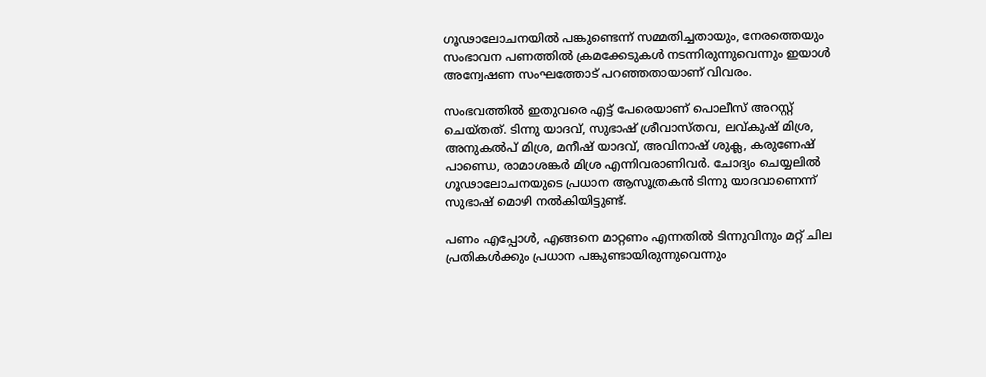ഗൂഢാലോചനയിൽ പങ്കുണ്ടെന്ന് സമ്മതിച്ചതായും, നേരത്തെയും സംഭാവന പണത്തിൽ ക്രമക്കേടുകൾ നടന്നിരുന്നുവെന്നും ഇയാൾ അന്വേഷണ സംഘത്തോട് പറഞ്ഞതായാണ് വിവരം.

സംഭവത്തിൽ ഇതുവരെ എട്ട് പേരെയാണ് പൊലീസ് അറസ്റ്റ് ചെയ്തത്. ടിന്നു യാദവ്, സുഭാഷ് ശ്രീവാസ്തവ, ലവ്കുഷ് മിശ്ര, അനുകൽപ് മിശ്ര, മനീഷ് യാദവ്, അവിനാഷ് ശുക്ല, കരുണേഷ് പാണ്ഡെ, രാമാശങ്കർ മിശ്ര എന്നിവരാണിവർ. ചോദ്യം ചെയ്യലിൽ ഗൂഢാലോചനയുടെ പ്രധാന ആസൂത്രകൻ ടിന്നു യാദവാണെന്ന് സുഭാഷ് മൊഴി നൽകിയിട്ടുണ്ട്.

പണം എപ്പോൾ, എങ്ങനെ മാറ്റണം എന്നതിൽ ടിന്നുവിനും മറ്റ് ചില പ്രതികൾക്കും പ്രധാന പങ്കുണ്ടായിരുന്നുവെന്നും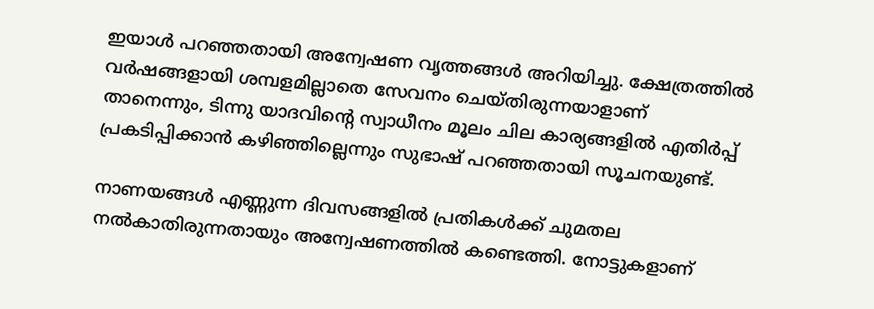ഇയാൾ പറഞ്ഞതായി അന്വേഷണ വൃത്തങ്ങൾ അറിയിച്ചു. ക്ഷേത്രത്തിൽ വർഷങ്ങളായി ശമ്പളമില്ലാതെ സേവനം ചെയ്തിരുന്നയാളാണ് താനെന്നും, ടിന്നു യാദവിന്റെ സ്വാധീനം മൂലം ചില കാര്യങ്ങളിൽ എതിർപ്പ് പ്രകടിപ്പിക്കാൻ കഴിഞ്ഞില്ലെന്നും സുഭാഷ് പറഞ്ഞതായി സൂചനയുണ്ട്.

നാണയങ്ങൾ എണ്ണുന്ന ദിവസങ്ങളിൽ പ്രതികൾക്ക് ചുമതല നൽകാതിരുന്നതായും അന്വേഷണത്തിൽ കണ്ടെത്തി. നോട്ടുകളാണ്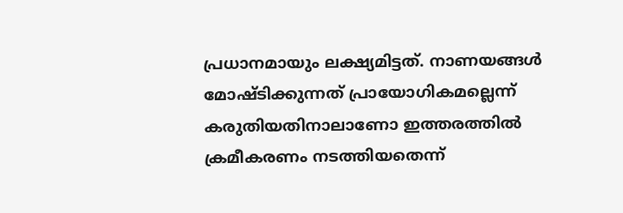പ്രധാനമായും ലക്ഷ്യമിട്ടത്. നാണയങ്ങൾ മോഷ്ടിക്കുന്നത് പ്രായോഗികമല്ലെന്ന് കരുതിയതിനാലാണോ ഇത്തരത്തിൽ ക്രമീകരണം നടത്തിയതെന്ന്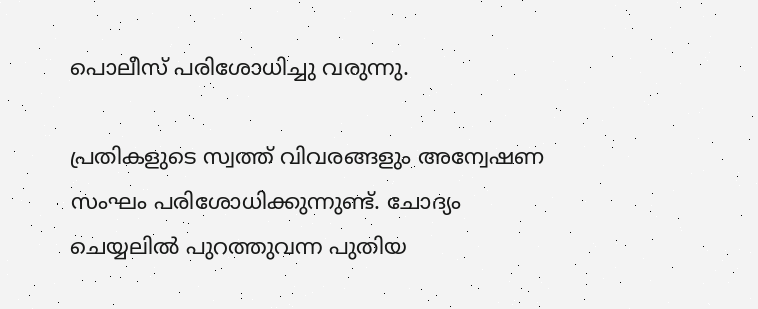പൊലീസ് പരിശോധിച്ചു വരുന്നു.

പ്രതികളുടെ സ്വത്ത് വിവരങ്ങളും അന്വേഷണ സംഘം പരിശോധിക്കുന്നുണ്ട്. ചോദ്യം ചെയ്യലിൽ പുറത്തുവന്ന പുതിയ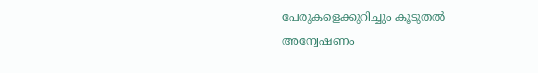പേരുകളെക്കുറിച്ചും കൂടുതൽ അന്വേഷണം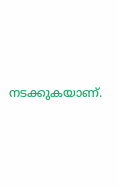നടക്കുകയാണ്.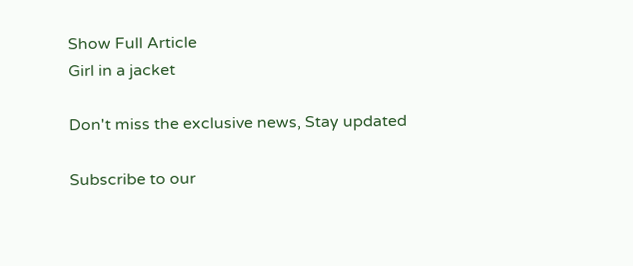Show Full Article
Girl in a jacket

Don't miss the exclusive news, Stay updated

Subscribe to our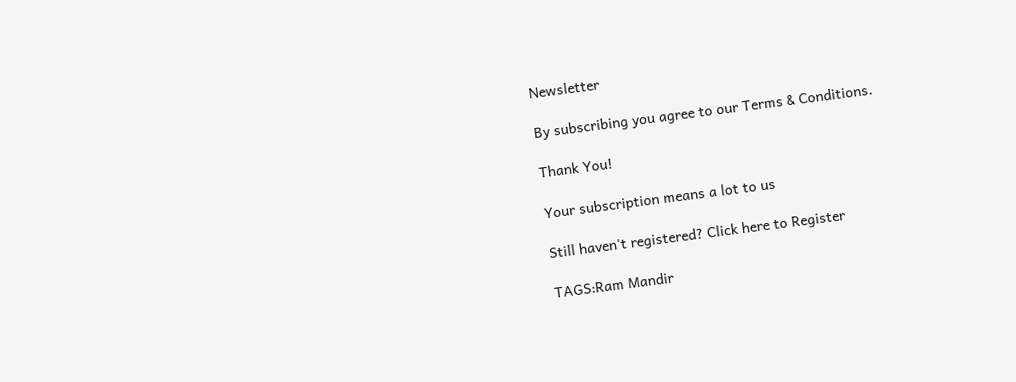Newsletter

By subscribing you agree to our Terms & Conditions.

Thank You!

Your subscription means a lot to us

Still haven't registered? Click here to Register

TAGS:Ram Mandir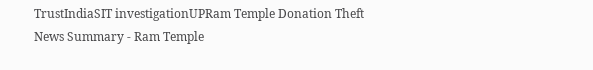TrustIndiaSIT investigationUPRam Temple Donation Theft
News Summary - Ram Temple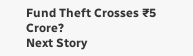Fund Theft Crosses ₹5 Crore?
Next Story